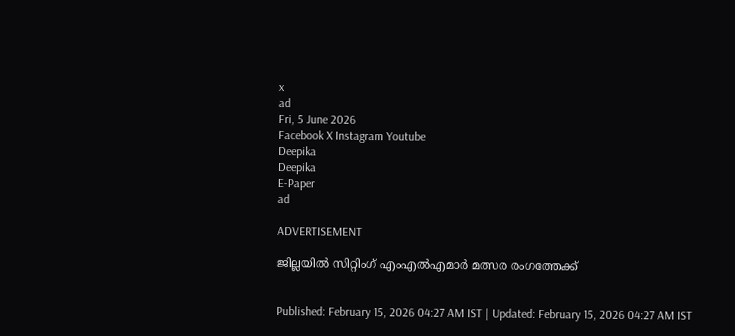x
ad
Fri, 5 June 2026
Facebook X Instagram Youtube
Deepika
Deepika
E-Paper
ad

ADVERTISEMENT

ജില്ലയിൽ സിറ്റിംഗ് എംഎൽഎമാർ മത്സര രംഗത്തേക്ക്


Published: February 15, 2026 04:27 AM IST | Updated: February 15, 2026 04:27 AM IST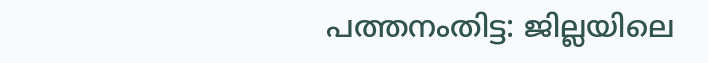പത്തനംതിട്ട: ജില്ലയിലെ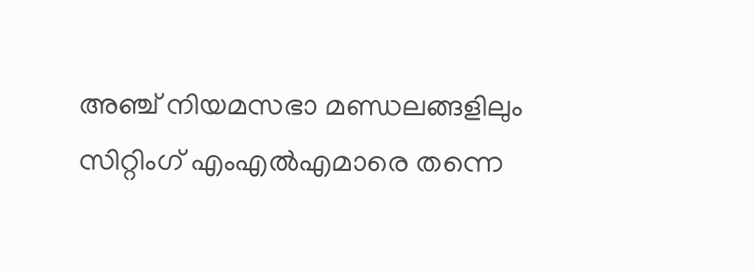അഞ്ച് നിയമസഭാ മണ്ഡലങ്ങളിലും സിറ്റിംഗ് എംഎൽഎമാരെ തന്നെ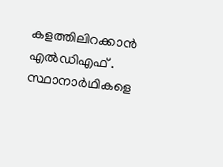കളത്തിലിറക്കാൻ എൽഡിഎഫ് . സ്ഥാനാർഥികളെ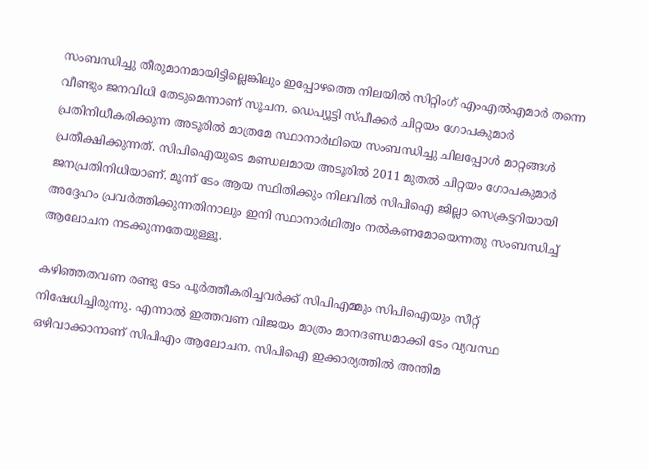സംബന്ധിച്ചു തീരുമാനമായിട്ടില്ലെങ്കിലും ഇപ്പോഴത്തെ നിലയിൽ സിറ്റിംഗ് എംഎൽഎമാർ തന്നെ വീണ്ടും ജനവിധി തേടുമെന്നാണ് സൂചന. ഡെപ്യൂട്ടി സ്പീക്കർ ചിറ്റയം ഗോപകുമാർ പ്രതിനിധീകരിക്കുന്ന അടൂരിൽ മാത്രമേ സ്ഥാനാർഥിയെ സംബന്ധിച്ചു ചിലപ്പോൾ മാറ്റങ്ങൾ പ്രതീക്ഷിക്കുന്നത്. സിപിഐയുടെ മണ്ഡലമായ അടൂരിൽ 2011 മുതൽ ചിറ്റയം ഗോപകുമാർ ജനപ്രതിനിധിയാണ്. മൂന്ന് ടേം ആയ സ്ഥിതിക്കും നിലവിൽ സിപിഐ ജില്ലാ സെക്രട്ടറിയായി അദ്ദേഹം പ്രവർത്തിക്കുന്നതിനാലും ഇനി സ്ഥാനാർഥിത്വം നൽകണമോയെന്നതു സംബന്ധിച്ച് ആലോചന നടക്കുന്നതേയുള്ളൂ.

കഴിഞ്ഞതവണ രണ്ടു ടേം പൂർത്തീകരിച്ചവർക്ക് സിപിഎമ്മും സിപിഐയും സീറ്റ് നിഷേധിച്ചിരുന്നു. എന്നാൽ ഇത്തവണ വിജയം മാത്രം മാനദണ്ഡമാക്കി ടേം വ്യവസ്ഥ ഒഴിവാക്കാനാണ് സിപിഎം ആലോചന. സിപിഐ ഇക്കാര്യത്തിൽ അന്തിമ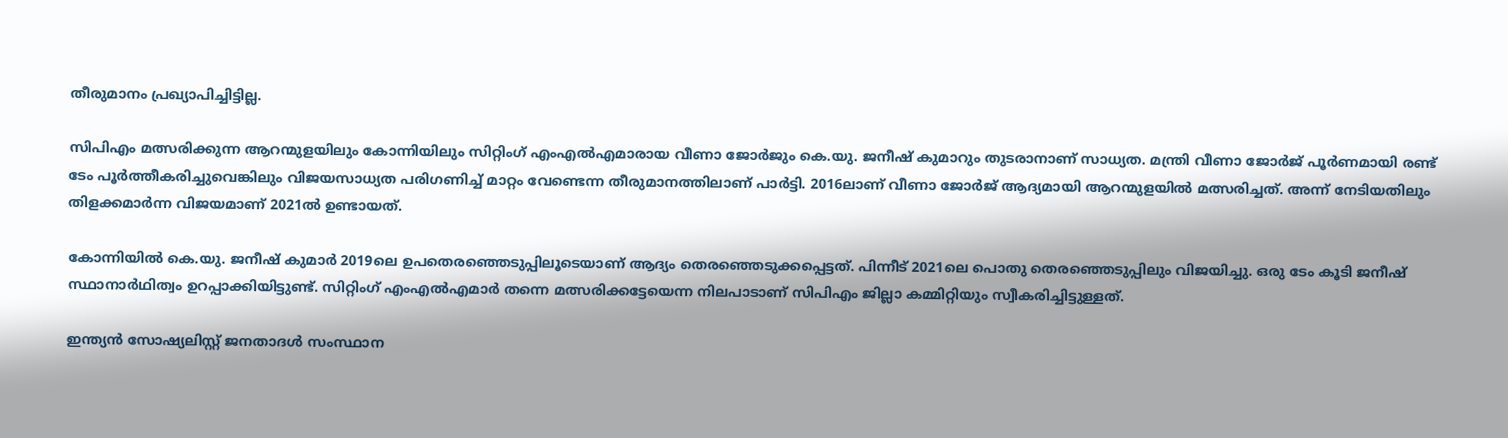തീരുമാനം പ്രഖ്യാപിച്ചിട്ടില്ല.

സിപിഎം മത്സരിക്കുന്ന ആറന്മുളയിലും കോന്നിയിലും സിറ്റിംഗ് എംഎൽഎമാരായ വീണാ ജോർജും കെ.യു. ജനീഷ് കുമാറും തുടരാനാണ് സാധ്യത. മന്ത്രി വീണാ ജോർജ് പൂർണമായി രണ്ട് ടേം പൂർത്തീകരിച്ചുവെങ്കിലും വിജയസാധ്യത പരിഗണിച്ച് മാറ്റം വേണ്ടെന്ന തീരുമാനത്തിലാണ് പാർട്ടി. 2016ലാണ് വീണാ ജോർജ് ആദ്യമായി ആറന്മുളയിൽ മത്സരിച്ചത്. അന്ന് നേടിയതിലും തിളക്കമാർന്ന വിജയമാണ് 2021ൽ ഉണ്ടായത്.

കോന്നിയിൽ കെ.യു. ജനീഷ് കുമാർ 2019ലെ ഉപതെരഞ്ഞെടുപ്പിലൂടെയാണ് ആദ്യം തെരഞ്ഞെടുക്കപ്പെട്ടത്. പിന്നീട് 2021ലെ പൊതു തെരഞ്ഞെടുപ്പിലും വിജയിച്ചു. ഒരു ടേം കൂടി ജനീഷ് സ്ഥാനാർഥിത്വം ഉറപ്പാക്കിയിട്ടുണ്ട്. സിറ്റിംഗ് എംഎൽഎമാർ തന്നെ മത്സരിക്കട്ടേയെന്ന നിലപാടാണ് സിപിഎം ജില്ലാ കമ്മിറ്റിയും സ്വീകരിച്ചിട്ടുള്ളത്.

ഇന്ത്യൻ സോഷ്യലിസ്റ്റ് ജനതാദൾ സംസ്ഥാന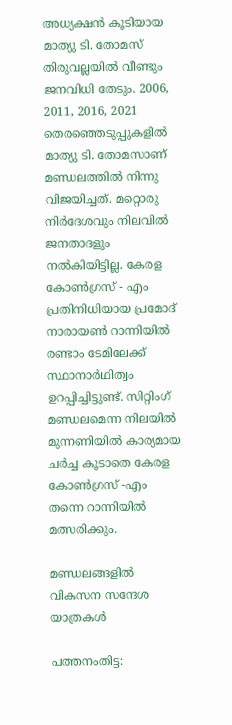അധ്യക്ഷൻ കൂടിയായ മാത്യു ടി. തോമസ് തിരുവല്ലയിൽ വീണ്ടും ജനവിധി തേടും. 2006, 2011, 2016, 2021 തെരഞ്ഞെടുപ്പുകളിൽ മാത്യു ടി. തോമസാണ് മണ്ഡലത്തിൽ നിന്നു വിജയിച്ചത്. മറ്റൊരു നിർദേശവും നിലവിൽ ജനതാദളും നൽകിയിട്ടില്ല. കേരള കോൺഗ്രസ് - എം പ്രതിനിധിയായ പ്രമോദ് നാരായൺ റാന്നിയിൽ രണ്ടാം ടേമിലേക്ക് സ്ഥാനാർഥിത്വം ഉറപ്പിച്ചിട്ടുണ്ട്. സിറ്റിംഗ് മണ്ഡലമെന്ന നിലയിൽ മുന്നണിയിൽ കാര്യമായ ചർച്ച കൂടാതെ കേരള കോൺഗ്രസ് -എം തന്നെ റാന്നിയിൽ മത്സരിക്കും.

മണ്ഡലങ്ങളിൽ വികസന സന്ദേശ യാത്രകൾ

പത്തനംതിട്ട: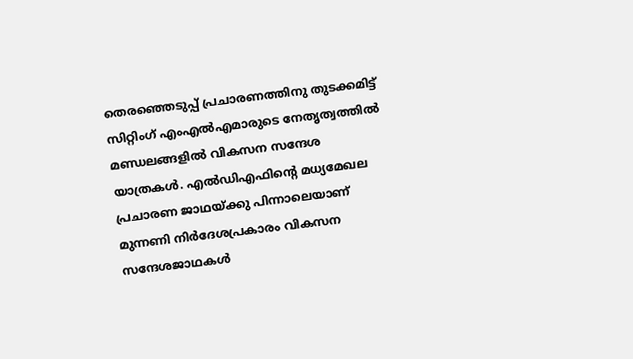തെരഞ്ഞെടുപ്പ് പ്രചാരണത്തിനു തുടക്കമിട്ട് സിറ്റിംഗ് എംഎൽഎമാരുടെ നേതൃത്വത്തിൽ മണ്ഡലങ്ങളിൽ വികസന സന്ദേശ യാത്രകൾ. എൽഡിഎഫിന്‍റെ മധ്യമേഖല പ്രചാരണ ജാഥയ്ക്കു പിന്നാലെയാണ് മുന്നണി നിർദേശപ്രകാരം വികസന സന്ദേശജാഥകൾ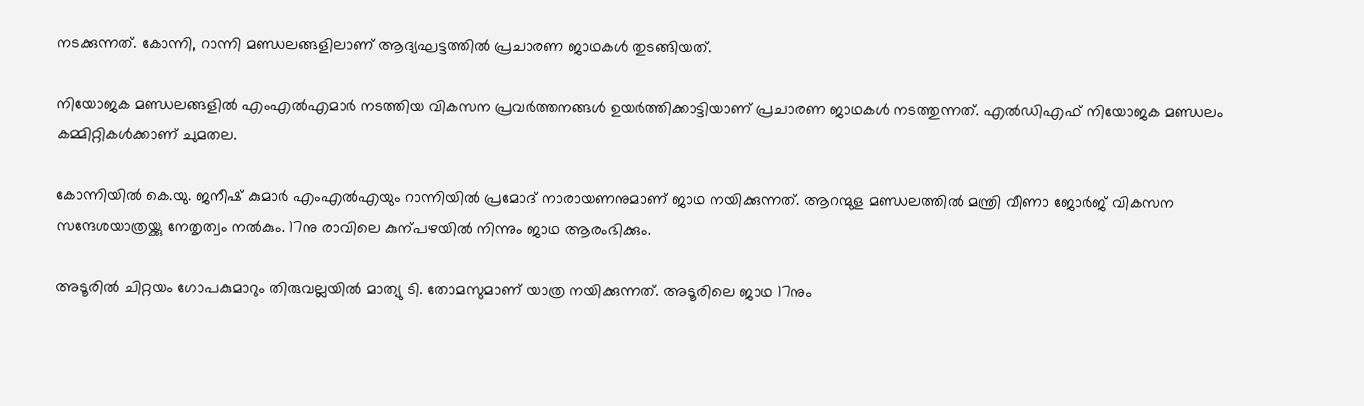നടക്കുന്നത്. കോന്നി, റാന്നി മണ്ഡലങ്ങളിലാണ് ആദ്യഘട്ടത്തിൽ പ്രചാരണ ജാഥകൾ തുടങ്ങിയത്.

നിയോജക മണ്ഡലങ്ങളിൽ എംഎൽഎമാർ നടത്തിയ വികസന പ്രവർത്തനങ്ങൾ ഉയർത്തിക്കാട്ടിയാണ് പ്രചാരണ ജാഥകൾ നടത്തുന്നത്. എൽഡിഎഫ് നിയോജക മണ്ഡലം കമ്മിറ്റികൾക്കാണ് ചുമതല.

കോന്നിയിൽ കെ.യു. ജനീഷ് കുമാർ എംഎൽഎ‍യും റാന്നിയിൽ പ്രമോദ് നാരായണനുമാണ് ജാഥ നയിക്കുന്നത്. ആറന്മുള മണ്ഡലത്തിൽ മന്ത്രി വീണാ ജോർജ് വികസന സന്ദേശയാത്രയ്ക്കു നേതൃത്വം നൽകും. 17നു രാവിലെ കുന്പഴയിൽ നിന്നും ജാഥ ആരംഭിക്കും.

അടൂരിൽ ചിറ്റയം ഗോപകുമാറും തിരുവല്ലയിൽ മാത്യു ടി. തോമസുമാണ് യാത്ര നയിക്കുന്നത്. അടൂരിലെ ജാഥ 17നും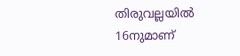തിരുവല്ലയിൽ 16നുമാണ്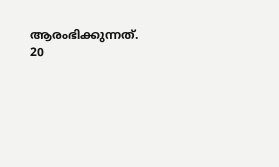ആരംഭിക്കുന്നത്. 20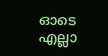ഓടെ എല്ലാ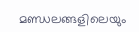മണ്ഡലങ്ങളിലെയും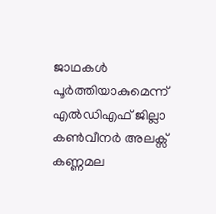ജാഥകൾ പൂർത്തിയാകുമെന്ന് എൽഡിഎഫ് ജില്ലാ കൺവീനർ അലക്സ് കണ്ണമല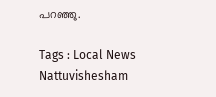പറഞ്ഞു.

Tags : Local News Nattuvishesham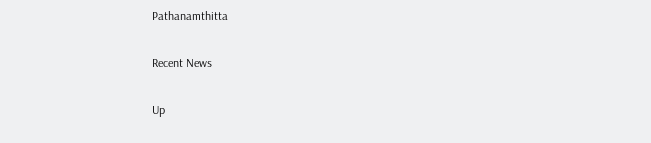Pathanamthitta

Recent News

Up